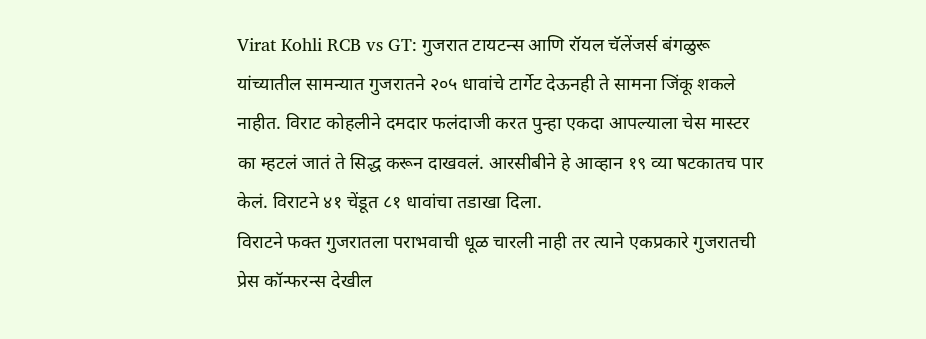Virat Kohli RCB vs GT: गुजरात टायटन्स आणि रॉयल चॅलेंजर्स बंगळुरू यांच्यातील सामन्यात गुजरातने २०५ धावांचे टार्गेट देऊनही ते सामना जिंकू शकले नाहीत. विराट कोहलीने दमदार फलंदाजी करत पुन्हा एकदा आपल्याला चेस मास्टर का म्हटलं जातं ते सिद्ध करून दाखवलं. आरसीबीने हे आव्हान १९ व्या षटकातच पार केलं. विराटने ४१ चेंडूत ८१ धावांचा तडाखा दिला.
विराटने फक्त गुजरातला पराभवाची धूळ चारली नाही तर त्याने एकप्रकारे गुजरातची प्रेस कॉन्फरन्स देखील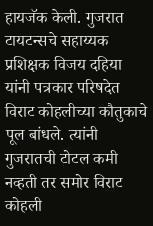हायजॅक केली. गुजरात टायटन्सचे सहाय्यक प्रशिक्षक विजय दहिया यांनी पत्रकार परिषदेत विराट कोहलीच्या कौतुकाचे पूल बांधले. त्यांनी गुजरातची टोटल कमी नव्हती तर समोर विराट कोहली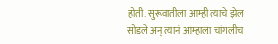होती. सुरूवातीला आम्ही त्याचे झेल सोडले अन् त्यानं आम्हाला चांगलीच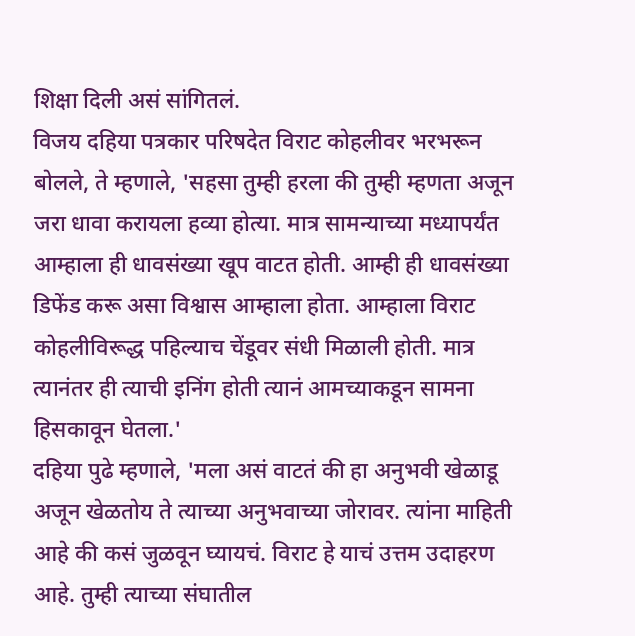शिक्षा दिली असं सांगितलं.
विजय दहिया पत्रकार परिषदेत विराट कोहलीवर भरभरून बोलले, ते म्हणाले, 'सहसा तुम्ही हरला की तुम्ही म्हणता अजून जरा धावा करायला हव्या होत्या. मात्र सामन्याच्या मध्यापर्यंत आम्हाला ही धावसंख्या खूप वाटत होती. आम्ही ही धावसंख्या डिफेंड करू असा विश्वास आम्हाला होता. आम्हाला विराट कोहलीविरूद्ध पहिल्याच चेंडूवर संधी मिळाली होती. मात्र त्यानंतर ही त्याची इनिंग होती त्यानं आमच्याकडून सामना हिसकावून घेतला.'
दहिया पुढे म्हणाले, 'मला असं वाटतं की हा अनुभवी खेळाडू अजून खेळतोय ते त्याच्या अनुभवाच्या जोरावर. त्यांना माहिती आहे की कसं जुळवून घ्यायचं. विराट हे याचं उत्तम उदाहरण आहे. तुम्ही त्याच्या संघातील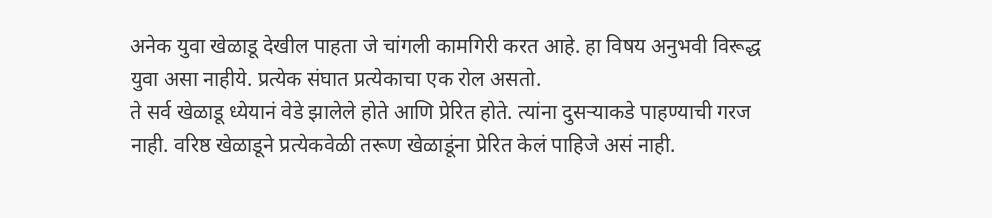अनेक युवा खेळाडू देखील पाहता जे चांगली कामगिरी करत आहे. हा विषय अनुभवी विरूद्ध युवा असा नाहीये. प्रत्येक संघात प्रत्येकाचा एक रोल असतो.
ते सर्व खेळाडू ध्येयानं वेडे झालेले होते आणि प्रेरित होते. त्यांना दुसऱ्याकडे पाहण्याची गरज नाही. वरिष्ठ खेळाडूने प्रत्येकवेळी तरूण खेळाडूंना प्रेरित केलं पाहिजे असं नाही.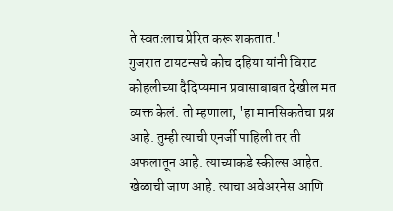ते स्वतःलाच प्रेरित करू शकतात.'
गुजरात टायटन्सचे कोच दहिया यांनी विराट कोहलीच्या दैदिप्यमान प्रवासाबाबत देखील मत व्यक्त केलं. तो म्हणाला, 'हा मानसिकतेचा प्रश्न आहे. तुम्ही त्याची एनर्जी पाहिली तर ती अफलातून आहे. त्याच्याकडे स्कील्स आहेत. खेळाची जाण आहे. त्याचा अवेअरनेस आणि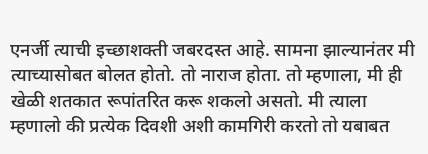एनर्जी त्याची इच्छाशक्ती जबरदस्त आहे. सामना झाल्यानंतर मी त्याच्यासोबत बोलत होतो. तो नाराज होता. तो म्हणाला, मी ही खेळी शतकात रूपांतरित करू शकलो असतो. मी त्याला म्हणालो की प्रत्येक दिवशी अशी कामगिरी करतो तो यबाबत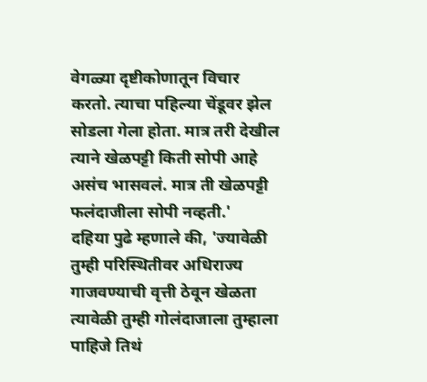वेगळ्या दृष्टीकोणातून विचार करतो. त्याचा पहिल्या चेंडूवर झेल सोडला गेला होता. मात्र तरी देखील त्याने खेळपट्टी किती सोपी आहे असंच भासवलं. मात्र ती खेळपट्टी फलंदाजीला सोपी नव्हती.'
दहिया पुढे म्हणाले की, 'ज्यावेळी तुम्ही परिस्थितीवर अधिराज्य गाजवण्याची वृत्ती ठेवून खेळता त्यावेळी तुम्ही गोलंदाजाला तुम्हाला पाहिजे तिथं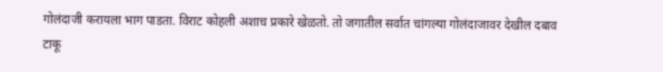गोलंदाजी करायला भाग पाडता. विराट कोहली अशाच प्रकारे खेळतो. तो जगातील सर्वात चांगल्या गोलंदाजावर देखील दबाव टाकू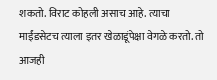शकतो. विराट कोहली असाच आहे. त्याचा माईंडसेटच त्याला इतर खेळाडूंपेक्षा वेगळे करतो. तो आजही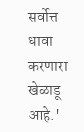सर्वोत्त धावा करणारा खेळाडू आहे.'